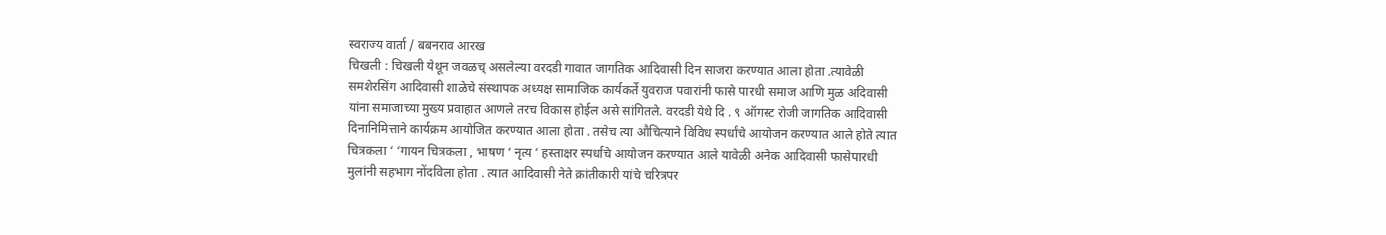स्वराज्य वार्ता / बबनराव आरख
चिखली : चिखली येथून जवळच् असलेल्या वरदडी गावात जागतिक आदिवासी दिन साजरा करण्यात आला होता .त्यावेळी समशेरसिंग आदिवासी शाळेचे संस्थापक अध्यक्ष सामाजिक कार्यकर्ते युवराज पवारांनी फासे पारधी समाज आणि मुळ अदिवासी यांना समाजाच्या मुख्य प्रवाहात आणले तरच विकास होईल असे सांगितले. वरदडी येथे दि . ९ ऑगस्ट रोजी जागतिक आदिवासी दिनानिमित्ताने कार्यक्रम आयोजित करण्यात आला होता . तसेच त्या औचित्याने विविध स्पर्धांचे आयोजन करण्यात आले होते त्यात चित्रकला ‘ ‘गायन चित्रकला , भाषण ‘ नृत्य ‘ हस्ताक्षर स्पर्धाचे आयोजन करण्यात आले यावेळी अनेक आदिवासी फासेपारधी मुलांनी सहभाग नोंदविला होता . त्यात आदिवासी नेते क्रांतीकारी यांचे चरित्रपर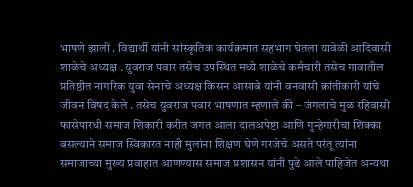भाषणे झाली . विद्यार्थी यांनी सांस्कृतिक कार्यक्रमात सहभाग घेतला यावेळी आदिवासी शाळेचे अध्यक्ष . युवराज पवार तसेच उपस्थित मध्ये शाळेचे कर्मचारी तसेच गावातील प्रतिष्ठीत नागरिक युवा सेनाचे अध्यक्ष किसन आसाबे यांनी वनवासी क्रांतीकारी यांचे जीवन विषद केले . तसेच युवराज पवार भाषणात म्हणाले की – जंगलाचे मुळ रहिवासी फासेपारधी समाज शिकारी करीत जगत आला दालअपेष्टा आणि गुन्हेगारीचा शिक्का बसल्याने समाज स्विकारत नाही मुलांना शिक्षण घेणे गरजेचे असते परंतू त्यांना समाजाच्या मुख्य प्रवाहात आणण्यास समाज प्रशासन यांनी पुढे आले पाहिजेत अन्यथा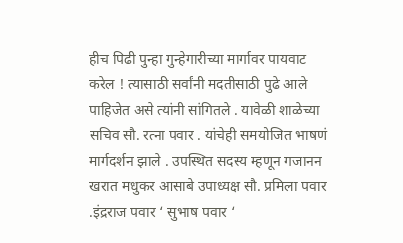हीच पिढी पुन्हा गुन्हेगारीच्या मार्गावर पायवाट करेल ! त्यासाठी सर्वांनी मदतीसाठी पुढे आले पाहिजेत असे त्यांनी सांगितले . यावेळी शाळेच्या सचिव सौ. रत्ना पवार . यांचेही समयोजित भाषणं मार्गदर्शन झाले . उपस्थित सदस्य म्हणून गजानन खरात मधुकर आसाबे उपाध्यक्ष सौ. प्रमिला पवार .इंद्रराज पवार ‘ सुभाष पवार ‘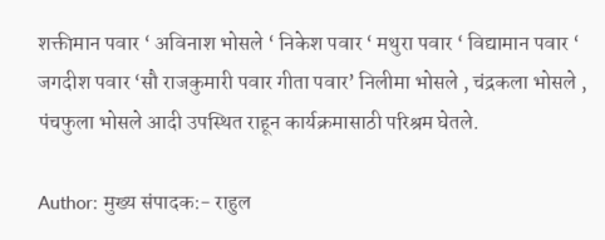शक्तीमान पवार ‘ अविनाश भोसले ‘ निकेश पवार ‘ मथुरा पवार ‘ विद्यामान पवार ‘ जगदीश पवार ‘सौ राजकुमारी पवार गीता पवार’ निलीमा भोसले , चंद्रकला भोसले , पंचफुला भोसले आदी उपस्थित राहून कार्यक्रमासाठी परिश्रम घेतले.

Author: मुख्य संपादक:- राहुल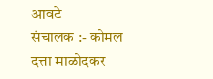आवटे
संचालक :- कोमल दत्ता माळोदकर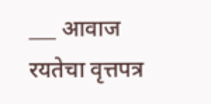___ आवाज रयतेचा वृत्तपत्र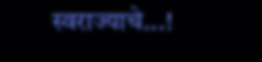स्वराज्याचे...!